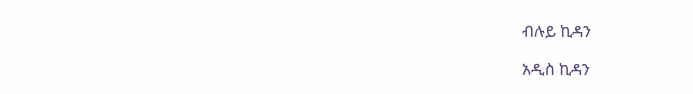ብሉይ ኪዳን

አዲስ ኪዳን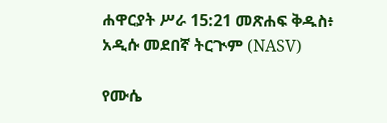ሐዋርያት ሥራ 15:21 መጽሐፍ ቅዱስ፥ አዲሱ መደበኛ ትርጒም (NASV)

የሙሴ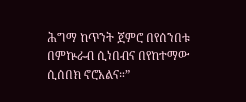ሕግማ ከጥንት ጀምሮ በየሰንበቱ በምኵራብ ሲነበብና በየከተማው ሲሰበክ ኖሮአልና።”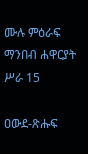ሙሉ ምዕራፍ ማንበብ ሐዋርያት ሥራ 15

ዐውደ-ጽሑፍ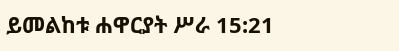ይመልከቱ ሐዋርያት ሥራ 15:21